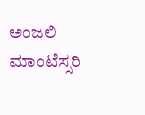ಅಂಜಲಿ ಮಾಂಟೆಸ್ಸರಿ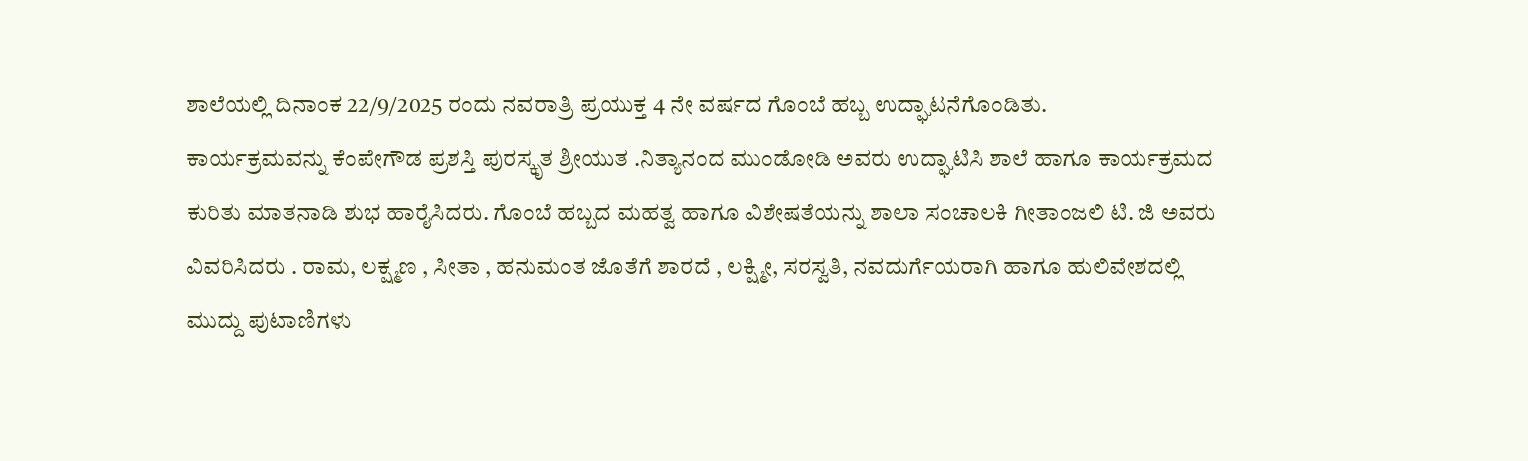ಶಾಲೆಯಲ್ಲಿ ದಿನಾಂಕ 22/9/2025 ರಂದು ನವರಾತ್ರಿ ಪ್ರಯುಕ್ತ 4 ನೇ ವರ್ಷದ ಗೊಂಬೆ ಹಬ್ಬ ಉದ್ಘಾಟನೆಗೊಂಡಿತು.
ಕಾರ್ಯಕ್ರಮವನ್ನು ಕೆಂಪೇಗೌಡ ಪ್ರಶಸ್ತಿ ಪುರಸ್ಕೃತ ಶ್ರೀಯುತ .ನಿತ್ಯಾನಂದ ಮುಂಡೋಡಿ ಅವರು ಉದ್ಘಾಟಿಸಿ ಶಾಲೆ ಹಾಗೂ ಕಾರ್ಯಕ್ರಮದ ಕುರಿತು ಮಾತನಾಡಿ ಶುಭ ಹಾರೈಸಿದರು. ಗೊಂಬೆ ಹಬ್ಬದ ಮಹತ್ವ ಹಾಗೂ ವಿಶೇಷತೆಯನ್ನು ಶಾಲಾ ಸಂಚಾಲಕಿ ಗೀತಾಂಜಲಿ ಟಿ. ಜಿ ಅವರು ವಿವರಿಸಿದರು . ರಾಮ, ಲಕ್ಷ್ಮಣ , ಸೀತಾ , ಹನುಮಂತ ಜೊತೆಗೆ ಶಾರದೆ , ಲಕ್ಷ್ಮೀ, ಸರಸ್ವತಿ, ನವದುರ್ಗೆಯರಾಗಿ ಹಾಗೂ ಹುಲಿವೇಶದಲ್ಲಿ ಮುದ್ದು ಪುಟಾಣಿಗಳು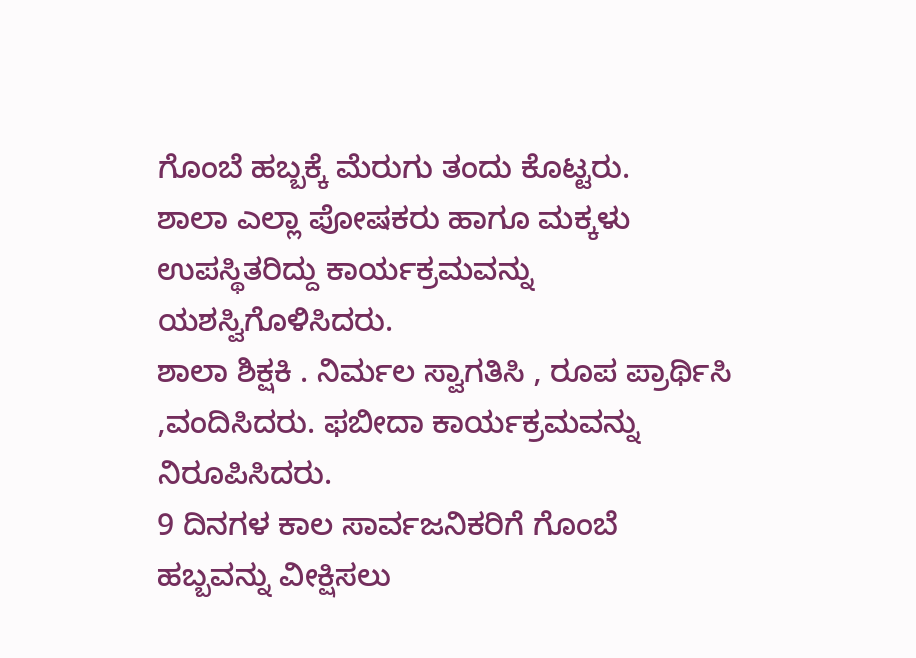ಗೊಂಬೆ ಹಬ್ಬಕ್ಕೆ ಮೆರುಗು ತಂದು ಕೊಟ್ಟರು.
ಶಾಲಾ ಎಲ್ಲಾ ಪೋಷಕರು ಹಾಗೂ ಮಕ್ಕಳು ಉಪಸ್ಥಿತರಿದ್ದು ಕಾರ್ಯಕ್ರಮವನ್ನು ಯಶಸ್ವಿಗೊಳಿಸಿದರು.
ಶಾಲಾ ಶಿಕ್ಷಕಿ . ನಿರ್ಮಲ ಸ್ವಾಗತಿಸಿ , ರೂಪ ಪ್ರಾರ್ಥಿಸಿ ,ವಂದಿಸಿದರು. ಫಬೀದಾ ಕಾರ್ಯಕ್ರಮವನ್ನು ನಿರೂಪಿಸಿದರು.
9 ದಿನಗಳ ಕಾಲ ಸಾರ್ವಜನಿಕರಿಗೆ ಗೊಂಬೆ ಹಬ್ಬವನ್ನು ವೀಕ್ಷಿಸಲು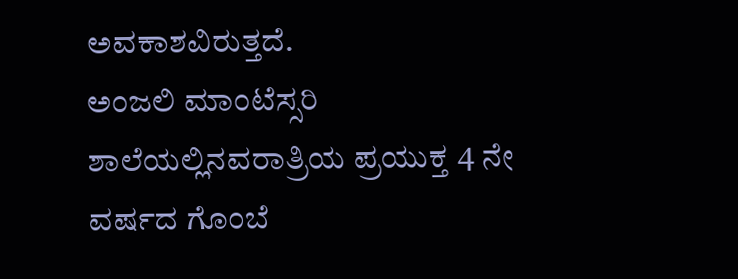ಅವಕಾಶವಿರುತ್ತದೆ.
ಅಂಜಲಿ ಮಾಂಟೆಸ್ಸರಿ ಶಾಲೆಯಲ್ಲಿನವರಾತ್ರಿಯ ಪ್ರಯುಕ್ತ 4 ನೇ ವರ್ಷದ ಗೊಂಬೆ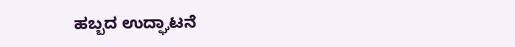ಹಬ್ಬದ ಉದ್ಘಾಟನೆ